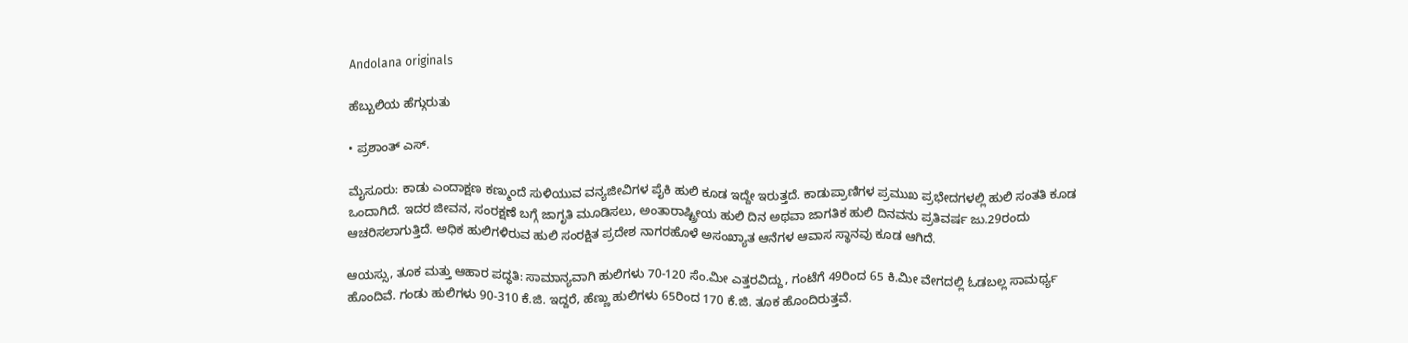Andolana originals

ಹೆಬ್ಬುಲಿಯ ಹೆಗ್ಗುರುತು

• ಪ್ರಶಾಂತ್ ಎಸ್.

ಮೈಸೂರು: ಕಾಡು ಎಂದಾಕ್ಷಣ ಕಣ್ಮುಂದೆ ಸುಳಿಯುವ ವನ್ಯಜೀವಿಗಳ ಪೈಕಿ ಹುಲಿ ಕೂಡ ಇದ್ದೇ ಇರುತ್ತದೆ. ಕಾಡುಪ್ರಾಣಿಗಳ ಪ್ರಮುಖ ಪ್ರಭೇದಗಳಲ್ಲಿ ಹುಲಿ ಸಂತತಿ ಕೂಡ ಒಂದಾಗಿದೆ. ಇದರ ಜೀವನ, ಸಂರಕ್ಷಣೆ ಬಗ್ಗೆ ಜಾಗೃತಿ ಮೂಡಿಸಲು, ಅಂತಾರಾಷ್ಟ್ರೀಯ ಹುಲಿ ದಿನ ಅಥವಾ ಜಾಗತಿಕ ಹುಲಿ ದಿನವನು ಪ್ರತಿವರ್ಷ ಜು.29ರಂದು ಆಚರಿಸಲಾಗುತ್ತಿದೆ. ಅಧಿಕ ಹುಲಿಗಳಿರುವ ಹುಲಿ ಸಂರಕ್ಷಿತ ಪ್ರದೇಶ ನಾಗರಹೊಳೆ ಅಸಂಖ್ಯಾತ ಆನೆಗಳ ಆವಾಸ ಸ್ಥಾನವು ಕೂಡ ಆಗಿದೆ.

ಆಯಸ್ಸು, ತೂಕ ಮತ್ತು ಆಹಾರ ಪದ್ಧತಿ: ಸಾಮಾನ್ಯವಾಗಿ ಹುಲಿಗಳು 70-120 ಸೆಂ.ಮೀ ಎತ್ತರವಿದ್ದು, ಗಂಟೆಗೆ 49ರಿಂದ 65 ಕಿ.ಮೀ ವೇಗದಲ್ಲಿ ಓಡಬಲ್ಲ ಸಾಮರ್ಥ್ಯ ಹೊಂದಿವೆ. ಗಂಡು ಹುಲಿಗಳು 90-310 ಕೆ.ಜಿ. ಇದ್ದರೆ, ಹೆಣ್ಣು ಹುಲಿಗಳು 65ರಿಂದ 170 ಕೆ.ಜಿ. ತೂಕ ಹೊಂದಿರುತ್ತವೆ.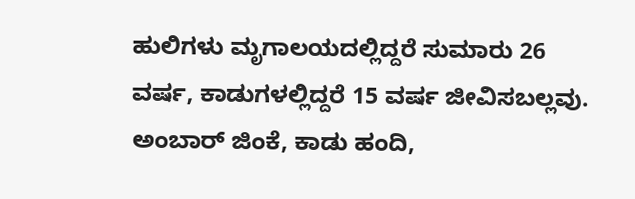ಹುಲಿಗಳು ಮೃಗಾಲಯದಲ್ಲಿದ್ದರೆ ಸುಮಾರು 26 ವರ್ಷ, ಕಾಡುಗಳಲ್ಲಿದ್ದರೆ 15 ವರ್ಷ ಜೀವಿಸಬಲ್ಲವು. ಅಂಬಾರ್ ಜಿಂಕೆ, ಕಾಡು ಹಂದಿ,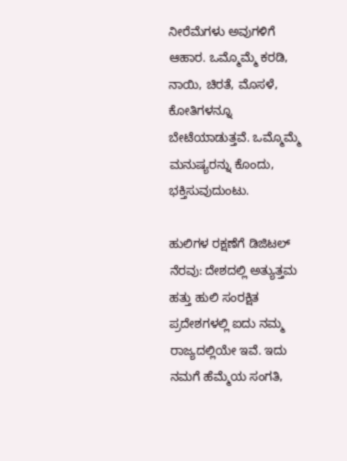ನೀರೆಮೆಗಳು ಅವುಗಳಿಗೆ ಆಹಾರ. ಒಮ್ಮೊಮ್ಮೆ ಕರಡಿ, ನಾಯಿ, ಚಿರತೆ, ಮೊಸಳೆ, ಕೋತಿಗಳನ್ನೂ ಬೇಟೆಯಾಡುತ್ತವೆ. ಒಮ್ಮೊಮ್ಮೆ ಮನುಷ್ಯರನ್ನು ಕೊಂದು, ಭಕ್ತಿಸುವುದುಂಟು.

ಹುಲಿಗಳ ರಕ್ಷಣೆಗೆ ಡಿಜಿಟಲ್ ನೆರವು: ದೇಶದಲ್ಲಿ ಅತ್ಯುತ್ತಮ ಹತ್ತು ಹುಲಿ ಸಂರಕ್ಷಿತ ಪ್ರದೇಶಗಳಲ್ಲಿ ಐದು ನಮ್ಮ ರಾಜ್ಯದಲ್ಲಿಯೇ ಇವೆ. ಇದು ನಮಗೆ ಹೆಮ್ಮೆಯ ಸಂಗತಿ,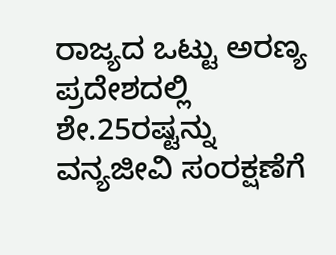ರಾಜ್ಯದ ಒಟ್ಟು ಅರಣ್ಯ ಪ್ರದೇಶದಲ್ಲಿ ಶೇ.25ರಷ್ಟನ್ನು ವನ್ಯಜೀವಿ ಸಂರಕ್ಷಣೆಗೆ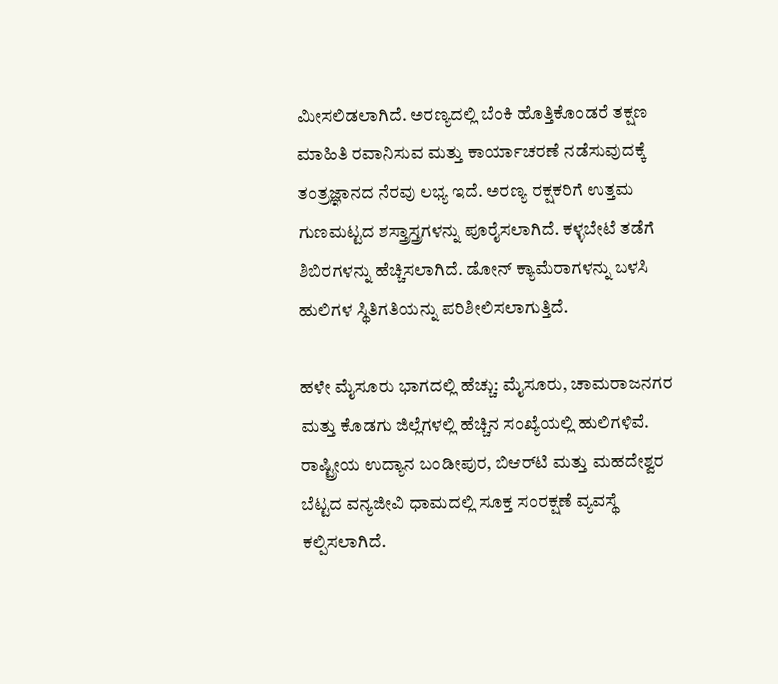ಮೀಸಲಿಡಲಾಗಿದೆ. ಅರಣ್ಯದಲ್ಲಿ ಬೆಂಕಿ ಹೊತ್ತಿಕೊಂಡರೆ ತಕ್ಷಣ ಮಾಹಿತಿ ರವಾನಿಸುವ ಮತ್ತು ಕಾರ್ಯಾಚರಣೆ ನಡೆಸುವುದಕ್ಕೆ ತಂತ್ರಜ್ಞಾನದ ನೆರವು ಲಭ್ಯ ಇದೆ. ಅರಣ್ಯ ರಕ್ಷಕರಿಗೆ ಉತ್ತಮ ಗುಣಮಟ್ಟದ ಶಸ್ತ್ರಾಸ್ತ್ರಗಳನ್ನು ಪೂರೈಸಲಾಗಿದೆ. ಕಳ್ಳಬೇಟೆ ತಡೆಗೆ ಶಿಬಿರಗಳನ್ನು ಹೆಚ್ಚಿಸಲಾಗಿದೆ. ಡೋನ್ ಕ್ಯಾಮೆರಾಗಳನ್ನು ಬಳಸಿ ಹುಲಿಗಳ ಸ್ಥಿತಿಗತಿಯನ್ನು ಪರಿಶೀಲಿಸಲಾಗುತ್ತಿದೆ.

ಹಳೇ ಮೈಸೂರು ಭಾಗದಲ್ಲಿ ಹೆಚ್ಚು: ಮೈಸೂರು, ಚಾಮರಾಜನಗರ ಮತ್ತು ಕೊಡಗು ಜಿಲ್ಲೆಗಳಲ್ಲಿ ಹೆಚ್ಚಿನ ಸಂಖ್ಯೆಯಲ್ಲಿ ಹುಲಿಗಳಿವೆ. ರಾಷ್ಟ್ರೀಯ ಉದ್ಯಾನ ಬಂಡೀಪುರ, ಬಿಆರ್‌ಟಿ ಮತ್ತು ಮಹದೇಶ್ವರ ಬೆಟ್ಟದ ವನ್ಯಜೀವಿ ಧಾಮದಲ್ಲಿ ಸೂಕ್ತ ಸಂರಕ್ಷಣೆ ವ್ಯವಸ್ಥೆ ಕಲ್ಪಿಸಲಾಗಿದೆ.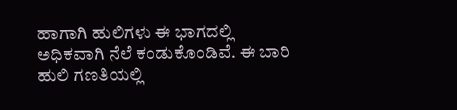ಹಾಗಾಗಿ ಹುಲಿಗಳು ಈ ಭಾಗದಲ್ಲಿ ಅಧಿಕವಾಗಿ ನೆಲೆ ಕಂಡುಕೊಂಡಿವೆ. ಈ ಬಾರಿ ಹುಲಿ ಗಣತಿಯಲ್ಲಿ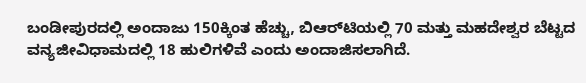ಬಂಡೀಪುರದಲ್ಲಿ ಅಂದಾಜು 150ಕ್ಕಿಂತ ಹೆಚ್ಚು, ಬಿಆರ್‌ಟಿಯಲ್ಲಿ 70 ಮತ್ತು ಮಹದೇಶ್ವರ ಬೆಟ್ಟದ ವನ್ಯಜೀವಿಧಾಮದಲ್ಲಿ 18 ಹುಲಿಗಳಿವೆ ಎಂದು ಅಂದಾಜಿಸಲಾಗಿದೆ.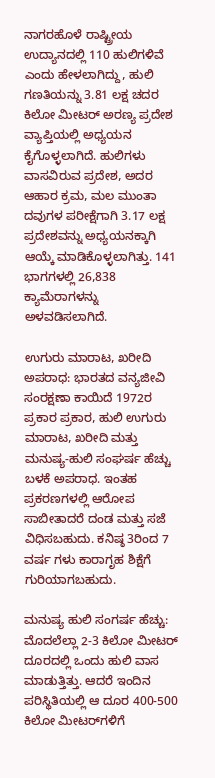ನಾಗರಹೊಳೆ ರಾಷ್ಟ್ರೀಯ ಉದ್ಯಾನದಲ್ಲಿ 110 ಹುಲಿಗಳಿವೆ ಎಂದು ಹೇಳಲಾಗಿದ್ದು, ಹುಲಿ ಗಣತಿಯನ್ನು 3.81 ಲಕ್ಷ ಚದರ ಕಿಲೋ ಮೀಟರ್ ಅರಣ್ಯ ಪ್ರದೇಶ ವ್ಯಾಪ್ತಿಯಲ್ಲಿ ಅಧ್ಯಯನ ಕೈಗೊಳ್ಳಲಾಗಿದೆ. ಹುಲಿಗಳು ವಾಸವಿರುವ ಪ್ರದೇಶ, ಅದರ ಆಹಾರ ಕ್ರಮ, ಮಲ ಮುಂತಾ ದವುಗಳ ಪರೀಕ್ಷೆಗಾಗಿ 3.17 ಲಕ್ಷ ಪ್ರದೇಶವನ್ನು ಅಧ್ಯಯನಕ್ಕಾಗಿ ಆಯ್ಕೆ ಮಾಡಿಕೊಳ್ಳಲಾಗಿತ್ತು. 141 ಭಾಗಗಳಲ್ಲಿ 26,838 ಕ್ಯಾಮೆರಾಗಳನ್ನು ಅಳವಡಿಸಲಾಗಿದೆ.

ಉಗುರು ಮಾರಾಟ, ಖರೀದಿ ಅಪರಾಧ: ಭಾರತದ ವನ್ಯಜೀವಿ ಸಂರಕ್ಷಣಾ ಕಾಯಿದೆ 1972ರ ಪ್ರಕಾರ ಪ್ರಕಾರ, ಹುಲಿ ಉಗುರು ಮಾರಾಟ, ಖರೀದಿ ಮತ್ತು ಮನುಷ್ಯ-ಹುಲಿ ಸಂಘರ್ಷ ಹೆಚ್ಚು ಬಳಕೆ ಅಪರಾಧ. ಇಂತಹ ಪ್ರಕರಣಗಳಲ್ಲಿ ಆರೋಪ ಸಾಬೀತಾದರೆ ದಂಡ ಮತ್ತು ಸಜೆ ವಿಧಿಸಬಹುದು. ಕನಿಷ್ಠ 3ರಿಂದ 7 ವರ್ಷ ಗಳು ಕಾರಾಗೃಹ ಶಿಕ್ಷೆಗೆ ಗುರಿಯಾಗಬಹುದು.

ಮನುಷ್ಯ ಹುಲಿ ಸಂಗರ್ಷ ಹೆಚ್ಚು: ಮೊದಲೆಲ್ಲಾ 2-3 ಕಿಲೋ ಮೀಟರ್‌ ದೂರದಲ್ಲಿ ಒಂದು ಹುಲಿ ವಾಸ ಮಾಡುತ್ತಿತ್ತು. ಆದರೆ ಇಂದಿನ ಪರಿಸ್ಥಿತಿಯಲ್ಲಿ ಆ ದೂರ 400-500 ಕಿಲೋ ಮೀಟರ್‌ಗಳಿಗೆ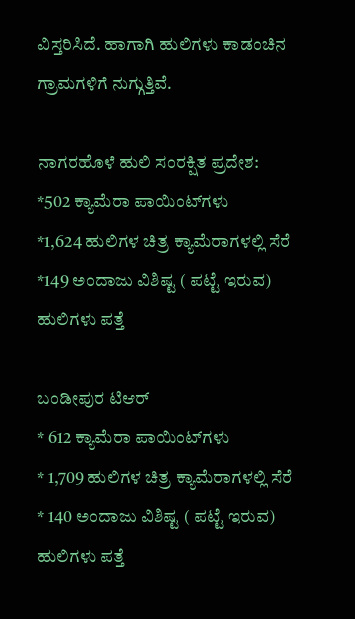ವಿಸ್ತರಿಸಿದೆ. ಹಾಗಾಗಿ ಹುಲಿಗಳು ಕಾಡಂಚಿನ ಗ್ರಾಮಗಳಿಗೆ ನುಗ್ಗುತ್ತಿವೆ.

ನಾಗರಹೊಳೆ ಹುಲಿ ಸಂರಕ್ಷಿತ ಪ್ರದೇಶ:
*502 ಕ್ಯಾಮೆರಾ ಪಾಯಿಂಟ್‌ಗಳು
*1,624 ಹುಲಿಗಳ ಚಿತ್ರ ಕ್ಯಾಮೆರಾಗಳಲ್ಲಿ ಸೆರೆ
*149 ಅಂದಾಜು ವಿಶಿಷ್ಟ ( ಪಟ್ಟೆ ಇರುವ) ಹುಲಿಗಳು ಪತ್ತೆ

ಬಂಡೀಪುರ ಟಿಆರ್
* 612 ಕ್ಯಾಮೆರಾ ಪಾಯಿಂಟ್‌ಗಳು
* 1,709 ಹುಲಿಗಳ ಚಿತ್ರ ಕ್ಯಾಮೆರಾಗಳಲ್ಲಿ ಸೆರೆ
* 140 ಅಂದಾಜು ವಿಶಿಷ್ಟ ( ಪಟ್ಟೆ ಇರುವ) ಹುಲಿಗಳು ಪತ್ತೆ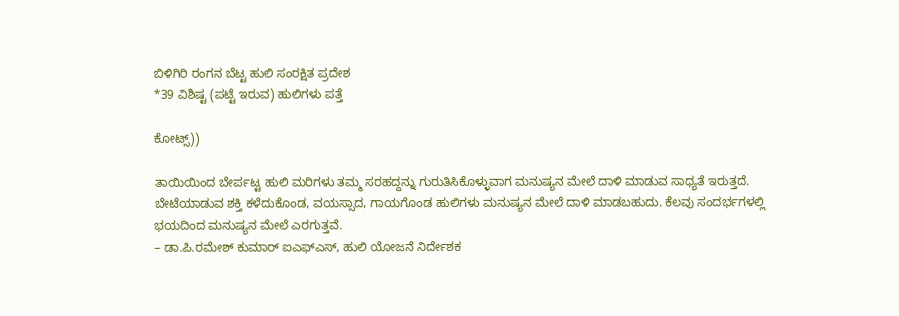ಬಿಳಿಗಿರಿ ರಂಗನ ಬೆಟ್ಟ ಹುಲಿ ಸಂರಕ್ಷಿತ ಪ್ರದೇಶ
*39 ವಿಶಿಷ್ಟ (ಪಟ್ಟೆ ಇರುವ) ಹುಲಿಗಳು ಪತ್ತೆ

ಕೋಟ್ಸ್‌))

ತಾಯಿಯಿಂದ ಬೇರ್ಪಟ್ಟ ಹುಲಿ ಮರಿಗಳು ತಮ್ಮ ಸರಹದ್ದನ್ನು ಗುರುತಿಸಿಕೊಳ್ಳುವಾಗ ಮನುಷ್ಯನ ಮೇಲೆ ದಾಳಿ ಮಾಡುವ ಸಾಧ್ಯತೆ ಇರುತ್ತದೆ. ಬೇಟೆಯಾಡುವ ಶಕ್ತಿ ಕಳೆದುಕೊಂಡ, ವಯಸ್ಸಾದ, ಗಾಯಗೊಂಡ ಹುಲಿಗಳು ಮನುಷ್ಯನ ಮೇಲೆ ದಾಳಿ ಮಾಡಬಹುದು. ಕೆಲವು ಸಂದರ್ಭಗಳಲ್ಲಿ ಭಯದಿಂದ ಮನುಷ್ಯನ ಮೇಲೆ ಎರಗುತ್ತವೆ.
– ಡಾ.ಪಿ.ರಮೇಶ್ ಕುಮಾರ್ ಐಎಫ್‌ಎಸ್, ಹುಲಿ ಯೋಜನೆ ನಿರ್ದೇಶಕ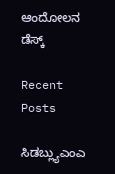ಆಂದೋಲನ ಡೆಸ್ಕ್

Recent Posts

ಸಿಡಬ್ಲ್ಯುಎಂಎ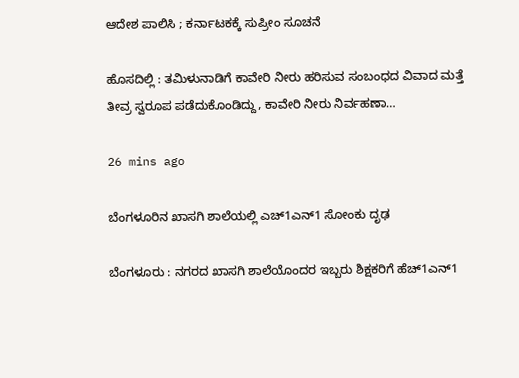ಆದೇಶ ಪಾಲಿಸಿ ; ಕರ್ನಾಟಕಕ್ಕೆ ಸುಪ್ರೀಂ ಸೂಚನೆ

ಹೊಸದಿಲ್ಲಿ : ತಮಿಳುನಾಡಿಗೆ ಕಾವೇರಿ ನೀರು ಹರಿಸುವ ಸಂಬಂಧದ ವಿವಾದ ಮತ್ತೆ ತೀವ್ರ ಸ್ವರೂಪ ಪಡೆದುಕೊಂಡಿದ್ದು, ಕಾವೇರಿ ನೀರು ನಿರ್ವಹಣಾ…

26 mins ago

ಬೆಂಗಳೂರಿನ ಖಾಸಗಿ ಶಾಲೆಯಲ್ಲಿ ಎಚ್1ಎನ್1 ಸೋಂಕು ದೃಢ

ಬೆಂಗಳೂರು : ನಗರದ ಖಾಸಗಿ ಶಾಲೆಯೊಂದರ ಇಬ್ಬರು ಶಿಕ್ಷಕರಿಗೆ ಹೆಚ್1ಎನ್1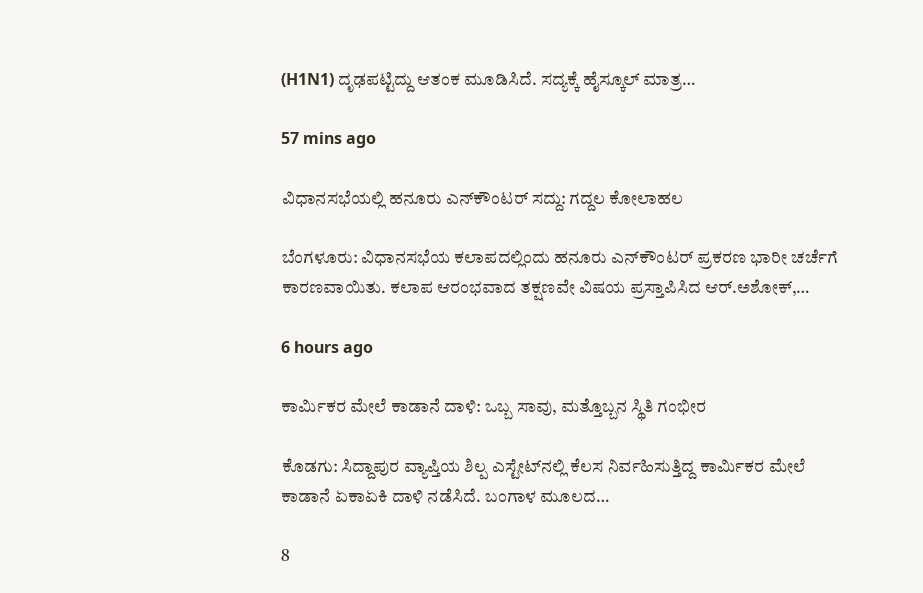(H1N1) ದೃಢಪಟ್ಟಿದ್ದು ಆತಂಕ ಮೂಡಿಸಿದೆ. ಸದ್ಯಕ್ಕೆ ಹೈಸ್ಕೂಲ್ ಮಾತ್ರ…

57 mins ago

ವಿಧಾನಸಭೆಯಲ್ಲಿ ಹನೂರು ಎನ್‌ಕೌಂಟರ್‌ ಸದ್ದು: ಗದ್ದಲ ಕೋಲಾಹಲ

ಬೆಂಗಳೂರು: ವಿಧಾನಸಭೆಯ ಕಲಾಪದಲ್ಲಿಂದು ಹನೂರು ಎನ್‌ಕೌಂಟರ್‌ ಪ್ರಕರಣ ಭಾರೀ ಚರ್ಚೆಗೆ ಕಾರಣವಾಯಿತು. ಕಲಾಪ ಆರಂಭವಾದ ತಕ್ಷಣವೇ ವಿಷಯ ಪ್ರಸ್ತಾಪಿಸಿದ ಆರ್.ಅಶೋಕ್‌,…

6 hours ago

ಕಾರ್ಮಿಕರ ಮೇಲೆ ಕಾಡಾನೆ ದಾಳಿ: ಒಬ್ಬ ಸಾವು, ಮತ್ತೊಬ್ಬನ ಸ್ಥಿತಿ ಗಂಭೀರ

ಕೊಡಗು: ಸಿದ್ದಾಪುರ ವ್ಯಾಪ್ತಿಯ ಶಿಲ್ಪ ಎಸ್ಟೇಟ್‌ನಲ್ಲಿ ಕೆಲಸ ನಿರ್ವಹಿಸುತ್ತಿದ್ದ ಕಾರ್ಮಿಕರ ಮೇಲೆ ಕಾಡಾನೆ ಏಕಾಏಕಿ ದಾಳಿ ನಡೆಸಿದೆ. ಬಂಗಾಳ ಮೂಲದ…

8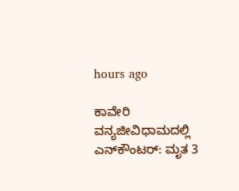hours ago

ಕಾವೇರಿ ವನ್ಯಜೀವಿಧಾಮದಲ್ಲಿ ಎನ್‌ಕೌಂಟರ್: ಮೃತ 3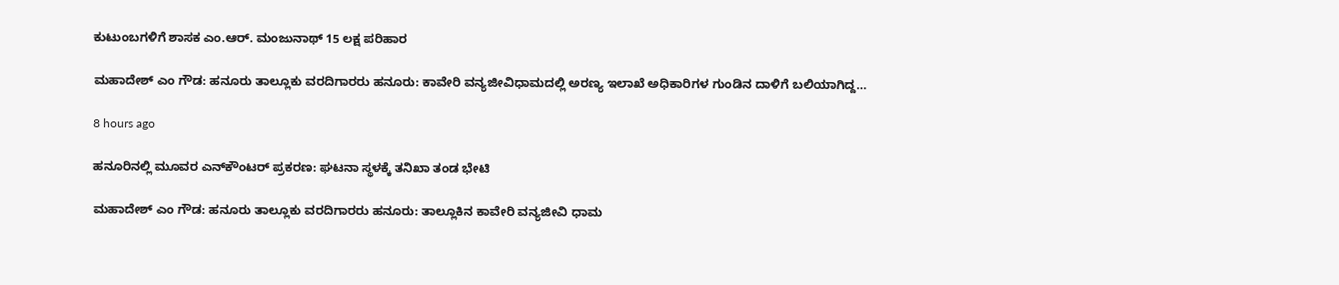ಕುಟುಂಬಗಳಿಗೆ ಶಾಸಕ ಎಂ.ಆರ್. ಮಂಜುನಾಥ್ 15 ಲಕ್ಷ ಪರಿಹಾರ

ಮಹಾದೇಶ್‌ ಎಂ ಗೌಡ: ಹನೂರು ತಾಲ್ಲೂಕು ವರದಿಗಾರರು ಹನೂರು: ಕಾವೇರಿ ವನ್ಯಜೀವಿಧಾಮದಲ್ಲಿ ಅರಣ್ಯ ಇಲಾಖೆ ಅಧಿಕಾರಿಗಳ ಗುಂಡಿನ ದಾಳಿಗೆ ಬಲಿಯಾಗಿದ್ದ…

8 hours ago

ಹನೂರಿನಲ್ಲಿ ಮೂವರ ಎನ್‌ಕೌಂಟರ್ ಪ್ರಕರಣ: ಘಟನಾ ಸ್ಥಳಕ್ಕೆ ತನಿಖಾ ತಂಡ ಭೇಟಿ

ಮಹಾದೇಶ್‌ ಎಂ ಗೌಡ: ಹನೂರು ತಾಲ್ಲೂಕು ವರದಿಗಾರರು ಹನೂರು: ತಾಲ್ಲೂಕಿನ ಕಾವೇರಿ ವನ್ಯಜೀವಿ ಧಾಮ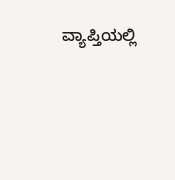ವ್ಯಾಪ್ತಿಯಲ್ಲಿ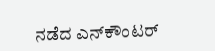ನಡೆದ ಎನ್‌ಕೌಂಟರ್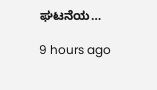ಘಟನೆಯ…

9 hours ago